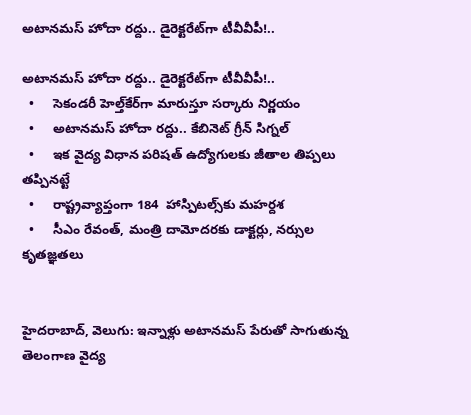అటానమస్ హోదా రద్దు.. డైరెక్టరేట్‌‌‌‌‌‌‌‌గా టీవీవీపీ!..

అటానమస్ హోదా రద్దు.. డైరెక్టరేట్‌‌‌‌‌‌‌‌గా టీవీవీపీ!..
  •     సెకండరీ హెల్త్‌‌‌‌‌‌‌‌కేర్‌‌‌‌‌‌‌‌‌‌‌‌‌‌‌‌గా మారుస్తూ సర్కారు నిర్ణయం
  •     అటానమస్ హోదా రద్దు.. కేబినెట్‌‌‌‌‌‌‌‌ గ్రీన్‌‌‌‌‌‌‌‌ సిగ్నల్‌‌‌‌‌‌‌‌
  •     ఇక వైద్య విధాన పరిషత్‌‌‌‌‌‌‌‌ ఉద్యోగులకు జీతాల తిప్పలు తప్పినట్టే
  •     రాష్ట్రవ్యాప్తంగా 184  హాస్పిటల్స్‌‌‌‌‌‌‌‌కు మహర్దశ
  •     సీఎం రేవంత్, మంత్రి దామోదరకు డాక్టర్లు, నర్సుల కృతజ్ఞతలు


హైదరాబాద్, వెలుగు: ఇన్నాళ్లు అటానమస్ పేరుతో సాగుతున్న తెలంగాణ వైద్య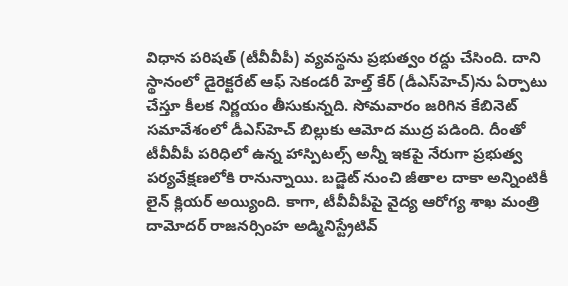విధాన పరిషత్‌‌‌‌‌‌‌‌ (టీవీవీపీ) వ్యవస్థను ప్రభుత్వం రద్దు చేసింది. దాని స్థానంలో డైరెక్టరేట్ ఆఫ్ సెకండరీ హెల్త్ కేర్ (డీఎస్‌‌‌‌‌‌‌‌హెచ్‌‌‌‌‌‌‌‌)ను ఏర్పాటు చేస్తూ కీలక నిర్ణయం తీసుకున్నది. సోమవారం జరిగిన కేబినెట్‌‌‌‌‌‌‌‌ సమావేశంలో డీఎస్‌‌‌‌‌‌‌‌హెచ్‌‌‌‌‌‌‌‌‌‌‌‌‌‌‌‌ బిల్లుకు ఆమోద ముద్ర పడింది. దీంతో టీవీవీపీ పరిధిలో ఉన్న హాస్పిటల్స్ అన్నీ ఇకపై నేరుగా ప్రభుత్వ పర్యవేక్షణలోకి రానున్నాయి. బడ్జెట్ నుంచి జీతాల దాకా అన్నింటికీ లైన్ క్లియర్ అయ్యింది. కాగా, టీవీవీపీపై వైద్య ఆరోగ్య శాఖ మంత్రి దామోదర్ రాజనర్సింహ అడ్మినిస్ట్రేటివ్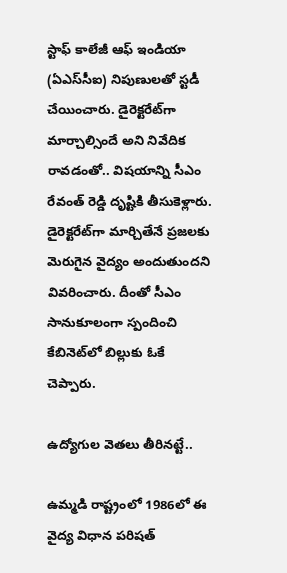స్టాఫ్ కాలేజీ ఆఫ్ ఇండియా (ఏఎస్‌‌‌‌‌‌‌‌సీఐ) నిపుణులతో స్టడీ చేయించారు. డైరెక్టరేట్‌‌‌‌‌‌‌‌గా మార్చాల్సిందే అని నివేదిక రావడంతో.. విషయాన్ని సీఎం రేవంత్ రెడ్డి దృష్టికి తీసుకెళ్లారు. డైరెక్టరేట్‌‌‌‌‌‌‌‌గా మార్చితేనే ప్రజలకు మెరుగైన వైద్యం అందుతుందని వివరించారు. దీంతో సీఎం సానుకూలంగా స్పందించి కేబినెట్‌‌‌‌‌‌‌‌లో బిల్లుకు ఓకే చెప్పారు.

ఉద్యోగుల వెతలు తీరినట్టే..

ఉమ్మడి రాష్ట్రంలో 1986లో ఈ వైద్య విధాన పరిషత్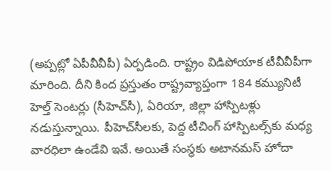(అప్పట్లో ఏపీవీవీపీ) ఏర్పడింది. రాష్ట్రం విడిపోయాక టీవీవీపీగా మారింది. దీని కింద ప్రస్తుతం రాష్ట్రవ్యాప్తంగా 184 కమ్యునిటీ హెల్త్ సెంటర్లు (సీహెచ్‌‌‌‌‌‌‌‌సీ), ఏరియా, జిల్లా హాస్పిటళ్లు నడుస్తున్నాయి. పీహెచ్‌‌‌‌‌‌‌‌సీలకు, పెద్ద టీచింగ్ హాస్పిటల్స్‌‌‌‌‌‌‌‌కు మధ్య వారధిలా ఉండేవి ఇవే. అయితే సంస్థకు అటానమస్ హోదా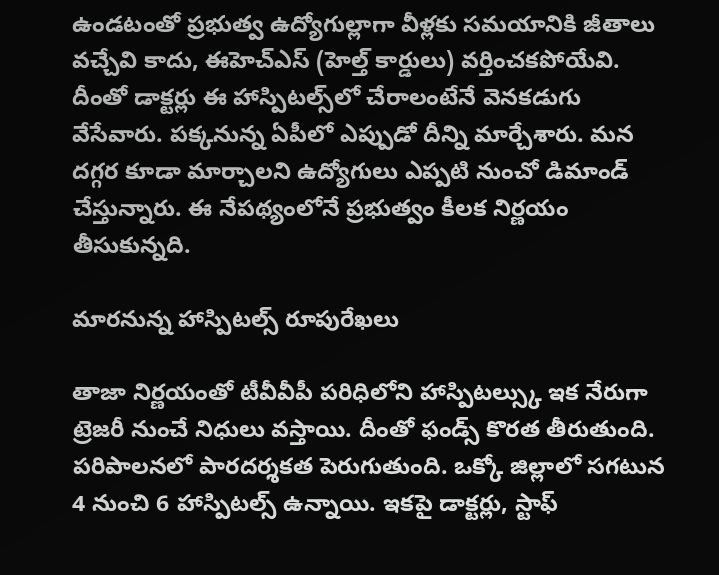ఉండటంతో ప్రభుత్వ ఉద్యోగుల్లాగా వీళ్లకు సమయానికి జీతాలు వచ్చేవి కాదు, ఈహెచ్‌‌‌‌‌‌‌‌ఎస్ (హెల్త్ కార్డులు) వర్తించకపోయేవి. దీంతో డాక్టర్లు ఈ హాస్పిటల్స్‌‌‌‌‌‌‌‌లో చేరాలంటేనే వెనకడుగు వేసేవారు. పక్కనున్న ఏపీలో ఎప్పుడో దీన్ని మార్చేశారు. మన దగ్గర కూడా మార్చాలని ఉద్యోగులు ఎప్పటి నుంచో డిమాండ్ చేస్తున్నారు. ఈ నేపథ్యంలోనే ప్రభుత్వం కీలక నిర్ణయం తీసుకున్నది.

మారనున్న హాస్పిటల్స్ రూపురేఖలు

తాజా నిర్ణయంతో టీవీవీపీ పరిధిలోని హాస్పిటల్స్కు ఇక నేరుగా ట్రెజరీ నుంచే నిధులు వస్తాయి. దీంతో ఫండ్స్ కొరత తీరుతుంది. పరిపాలనలో పారదర్శకత పెరుగుతుంది. ఒక్కో జిల్లాలో సగటున 4 నుంచి 6 హాస్పిటల్స్ ఉన్నాయి. ఇకపై డాక్టర్లు, స్టాఫ్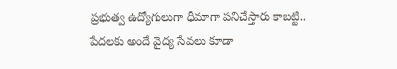ప్రభుత్వ ఉద్యోగులుగా ధీమాగా పనిచేస్తారు కాబట్టి.. పేదలకు అందే వైద్య సేవలు కూడా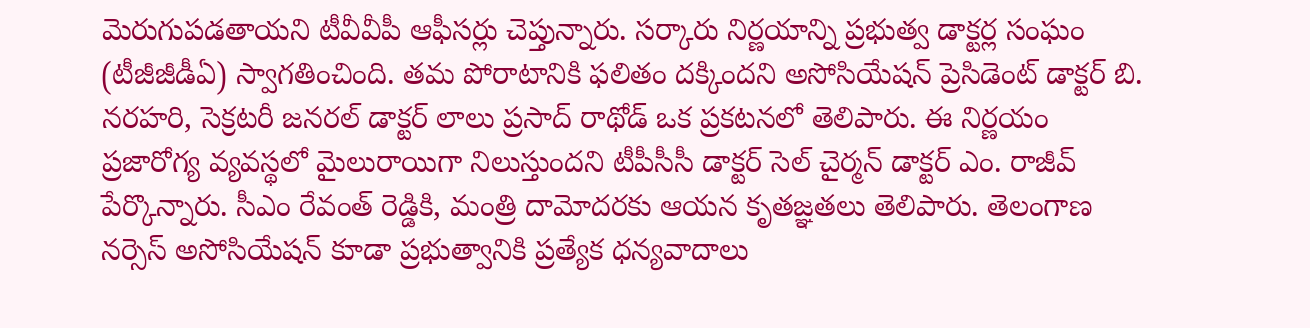మెరుగుపడతాయని టీవీవీపీ ఆఫీసర్లు చెప్తున్నారు. సర్కారు నిర్ణయాన్ని ప్రభుత్వ డాక్టర్ల సంఘం (టీజీజీడీఏ) స్వాగతించింది. తమ పోరాటానికి ఫలితం దక్కిందని అసోసియేషన్ ప్రెసిడెంట్ డాక్టర్ బి. నరహరి, సెక్రటరీ జనరల్ డాక్టర్ లాలు ప్రసాద్ రాథోడ్ ఒక ప్రకటనలో తెలిపారు. ఈ నిర్ణయం ప్రజారోగ్య వ్యవస్థలో మైలురాయిగా నిలుస్తుందని టీపీసీసీ డాక్టర్ సెల్ చైర్మన్ డాక్టర్ ఎం. రాజీవ్ పేర్కొన్నారు. సీఎం రేవంత్ రెడ్డికి, మంత్రి దామోదరకు ఆయన కృతజ్ఞతలు తెలిపారు. తెలంగాణ నర్సెస్ అసోసియేషన్ కూడా ప్రభుత్వానికి ప్రత్యేక ధన్యవాదాలు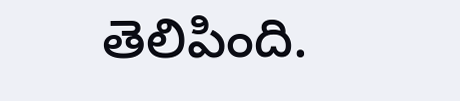తెలిపింది.